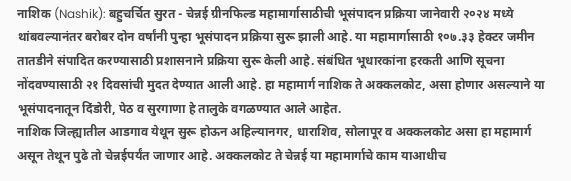नाशिक (Nashik): बहुचर्चित सुरत - चेन्नई ग्रीनफिल्ड महामार्गासाठीची भूसंपादन प्रक्रिया जानेवारी २०२४ मध्ये थांबवल्यानंतर बरोबर दोन वर्षांनी पुन्हा भूसंपादन प्रक्रिया सुरू झाली आहे. या महामार्गासाठी १०७.३३ हेक्टर जमीन तातडीने संपादित करण्यासाठी प्रशासनाने प्रक्रिया सुरू केली आहे. संबंधित भूधारकांना हरकती आणि सूचना नोंदवण्यासाठी २१ दिवसांची मुदत देण्यात आली आहे. हा महामार्ग नाशिक ते अक्कलकोट, असा होणार असल्याने या भूसंपादनातून दिंडोरी, पेठ व सुरगाणा हे तालुके वगळण्यात आले आहेत.
नाशिक जिल्ह्यातील आडगाव येथून सुरू होऊन अहिल्यानगर, धाराशिव, सोलापूर व अक्कलकोट असा हा महामार्ग असून तेथून पुढे तो चेन्नईपर्यंत जाणार आहे. अक्कलकोट ते चेन्नई या महामार्गाचे काम याआधीच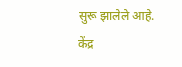सुरू झालेले आहे.
केंद्र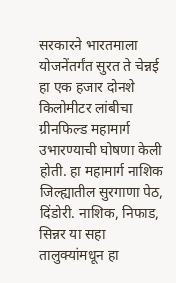सरकारने भारतमाला योजनेंतर्गंत सुरत ते चेन्नई हा एक हजार दोनशे किलोमीटर लांबीचा ग्रीनफिल्ड महामार्ग उभारण्याची घोषणा केली होती. हा महामार्ग नाशिक जिल्ह्यातील सुरगाणा पेठ, दिंडोरी. नाशिक, निफाड, सिन्नर या सहा तालुक्यांमधून हा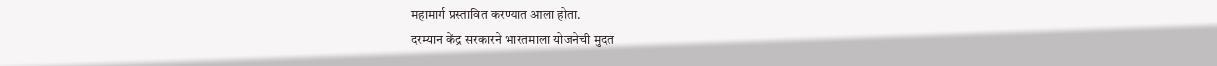महामार्ग प्रस्तावित करण्यात आला होता.
दरम्यान केंद्र सरकारने भारतमाला योजनेची मुदत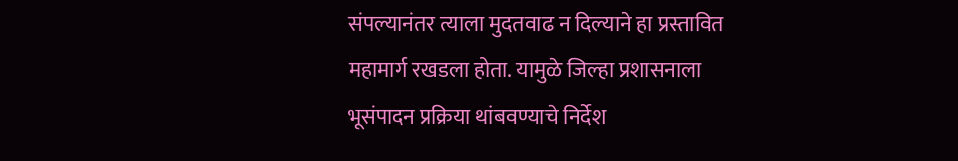संपल्यानंतर त्याला मुदतवाढ न दिल्याने हा प्रस्तावित महामार्ग रखडला होता. यामुळे जिल्हा प्रशासनाला भूसंपादन प्रक्रिया थांबवण्याचे निर्देश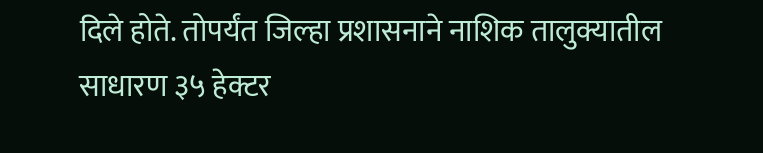दिले होते. तोपर्यंत जिल्हा प्रशासनाने नाशिक तालुक्यातील साधारण ३५ हेक्टर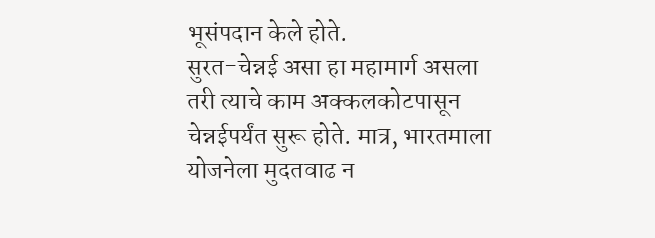भूसंपदान केले होते.
सुरत-चेन्नई असा हा महामार्ग असला तरी त्याचे काम अक्कलकोटपासून चेन्नईपर्यंत सुरू होते. मात्र, भारतमाला योजनेला मुदतवाढ न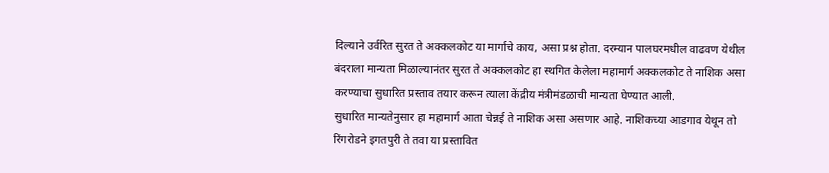दिल्याने उर्वरित सुरत ते अक्कलकोट या मार्गाचे काय, असा प्रश्न होता. दरम्यान पालघरमधील वाढवण येथील बंदराला मान्यता मिळाल्यानंतर सुरत ते अक्कलकोट हा स्थगित केलेला महामार्ग अक्कलकोट ते नाशिक असा करण्याचा सुधारित प्रस्ताव तयार करून त्याला केंद्रीय मंत्रीमंडळाची मान्यता घेण्यात आली.
सुधारित मान्यतेनुसार हा महामार्ग आता चेन्नई ते नाशिक असा असणार आहे. नाशिकच्या आडगाव येथून तो रिंगरोडने इगतपुरी ते तवा या प्रस्तावित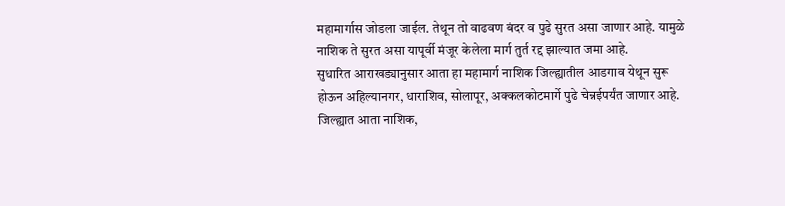महामार्गास जोडला जाईल. तेथून तो वाढवण बंदर व पुढे सुरत असा जाणार आहे. यामुळे नाशिक ते सुरत असा यापूर्वी मंजूर केलेला मार्ग तुर्त रद्द झाल्यात जमा आहे.
सुधारित आराखड्यानुसार आता हा महामार्ग नाशिक जिल्ह्यातील आडगाव येथून सुरू होऊन अहिल्यानगर, धाराशिव, सोलापूर, अक्कलकोटमार्गे पुढे चेन्नईपर्यंत जाणार आहे. जिल्ह्यात आता नाशिक,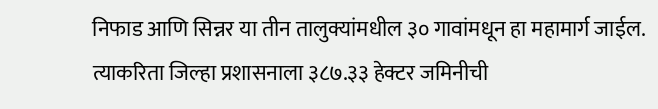निफाड आणि सिन्नर या तीन तालुक्यांमधील ३० गावांमधून हा महामार्ग जाईल.
त्याकरिता जिल्हा प्रशासनाला ३८७.३३ हेक्टर जमिनीची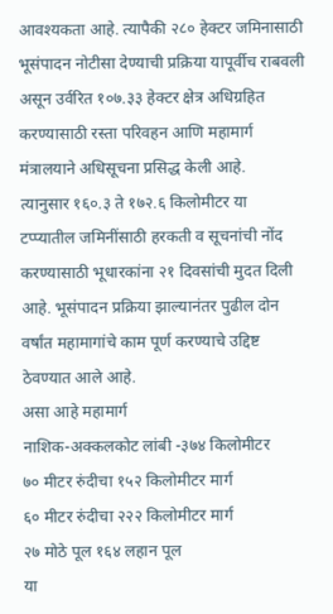आवश्यकता आहे. त्यापैकी २८० हेक्टर जमिनासाठी भूसंपादन नोटीसा देण्याची प्रक्रिया यापूर्वीच राबवली असून उर्वरित १०७.३३ हेक्टर क्षेत्र अधिग्रहित करण्यासाठी रस्ता परिवहन आणि महामार्ग मंत्रालयाने अधिसूचना प्रसिद्ध केली आहे.
त्यानुसार १६०.३ ते १७२.६ किलोमीटर या टप्प्यातील जमिनींसाठी हरकती व सूचनांची नोंद करण्यासाठी भूधारकांना २१ दिवसांची मुदत दिली आहे. भूसंपादन प्रक्रिया झाल्यानंतर पुढील दोन वर्षांत महामागांचे काम पूर्ण करण्याचे उद्दिष्ट ठेवण्यात आले आहे.
असा आहे महामार्ग
नाशिक-अक्कलकोट लांबी -३७४ किलोमीटर
७० मीटर रुंदीचा १५२ किलोमीटर मार्ग
६० मीटर रुंदीचा २२२ किलोमीटर मार्ग
२७ मोठे पूल १६४ लहान पूल
या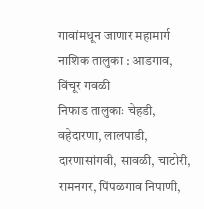गावांमधून जाणार महामार्ग
नाशिक तालुका : आडगाव, विंचूर गवळी
निफाड तालुकाः चेहडी, वहेदारणा, लालपाडी, दारणासांगवी, सावळी, चाटोरी, रामनगर, पिंपळगाव निपाणी,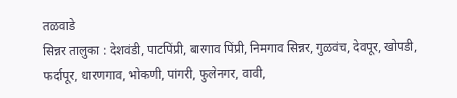तळवाडे
सिन्नर तालुका : देशवंडी, पाटपिंप्री, बारगाव पिंप्री, निमगाव सिन्नर, गुळवंच, देवपूर, खोपडी, फर्दापूर, धारणगाव, भोकणी, पांगरी, फुलेनगर, वावी,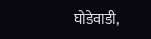घोडेवाडी,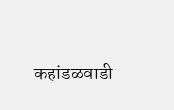कहांडळवाडी